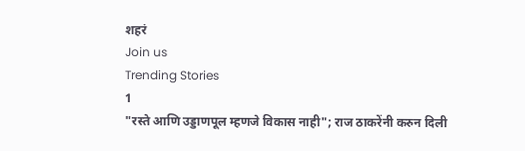शहरं
Join us
Trending Stories
1
"रस्ते आणि उड्डाणपूल म्हणजे विकास नाही"; राज ठाकरेंनी करुन दिली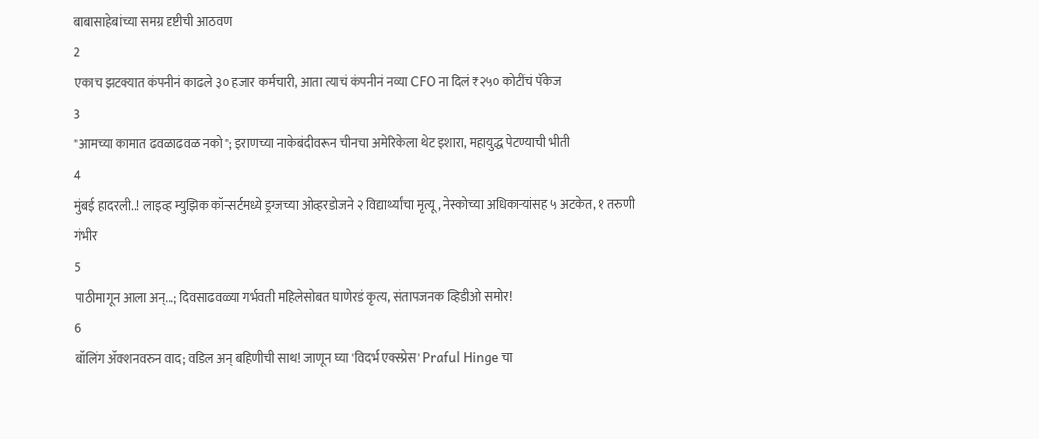बाबासाहेबांच्या समग्र दृष्टीची आठवण
2
एकाच झटक्यात कंपनीनं काढले ३० हजार कर्मचारी, आता त्याचं कंपनीनं नव्या CFO ना दिलं ₹२५० कोटींचं पॅकेज
3
"आमच्या कामात ढवळाढवळ नको"; इराणच्या नाकेबंदीवरून चीनचा अमेरिकेला थेट इशारा, महायुद्ध पेटण्याची भीती
4
मुंबई हादरली..! लाइव्ह म्युझिक कॉन्सर्टमध्ये ड्रग्जच्या ओव्हरडोजने २ विद्यार्थ्यांचा मृत्यू, नेस्कोच्या अधिकाऱ्यांसह ५ अटकेत, १ तरुणी गंभीर
5
पाठीमागून आला अन्...; दिवसाढवळ्या गर्भवती महिलेसोबत घाणेरडं कृत्य, संतापजनक व्हिडीओ समोर!
6
बॉलिंग ॲक्शनवरुन वाद; वडिल अन् बहिणीची साथ! जाणून घ्या 'विदर्भ एक्स्प्रेस' Praful Hinge चा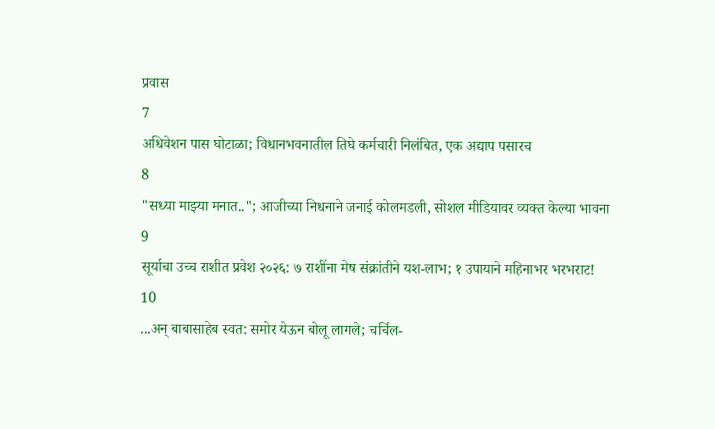प्रवास
7
अधिवेशन पास घोटाळा; विधानभवनातील तिघे कर्मचारी निलंबित, एक अद्याप पसारच
8
"सध्या माझ्या मनात.."; आजीच्या निधनाने जनाई कोलमडली, सोशल मीडियावर व्यक्त केल्या भावना
9
सूर्याचा उच्च राशीत प्रवेश २०२६: ७ राशींना मेष संक्रांतीने यश-लाभ; १ उपायाने महिनाभर भरभराट!
10
...अन् बाबासाहेब स्वत: समोर येऊन बोलू लागले; चर्चिल-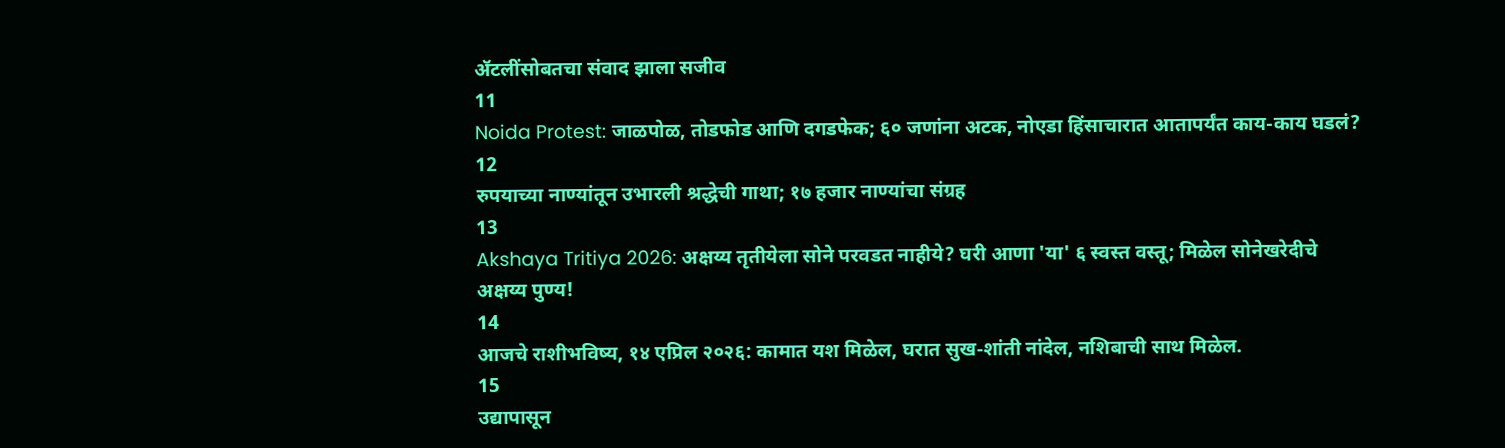ॲटलींसोबतचा संवाद झाला सजीव
11
Noida Protest: जाळपोळ, तोडफोड आणि दगडफेक; ६० जणांना अटक, नोएडा हिंसाचारात आतापर्यंत काय-काय घडलं?
12
रुपयाच्या नाण्यांतून उभारली श्रद्धेची गाथा; १७ हजार नाण्यांचा संग्रह
13
Akshaya Tritiya 2026: अक्षय्य तृतीयेला सोने परवडत नाहीये? घरी आणा 'या' ६ स्वस्त वस्तू; मिळेल सोनेखरेदीचे अक्षय्य पुण्य!
14
आजचे राशीभविष्य, १४ एप्रिल २०२६: कामात यश मिळेल, घरात सुख-शांती नांदेल, नशिबाची साथ मिळेल.
15
उद्यापासून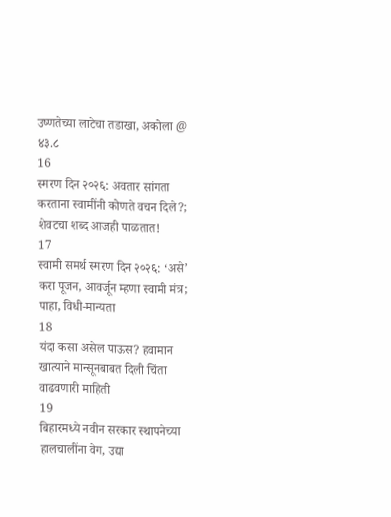उष्णतेच्या लाटेचा तडाखा, अकोला @ ४३.८
16
स्मरण दिन २०२६: अवतार सांगता करताना स्वामींनी कोणते वचन दिले?; शेवटचा शब्द आजही पाळतात!
17
स्वामी समर्थ स्मरण दिन २०२६: ‘असे’ करा पूजन, आवर्जून म्हणा स्वामी मंत्र; पाहा, विधी-मान्यता
18
यंदा कसा असेल पाऊस? हवामान खात्याने मान्सूनबाबत दिली चिंता वाढवणारी माहिती
19
बिहारमध्ये नवीन सरकार स्थापनेच्या हालचालींना वेग, उद्या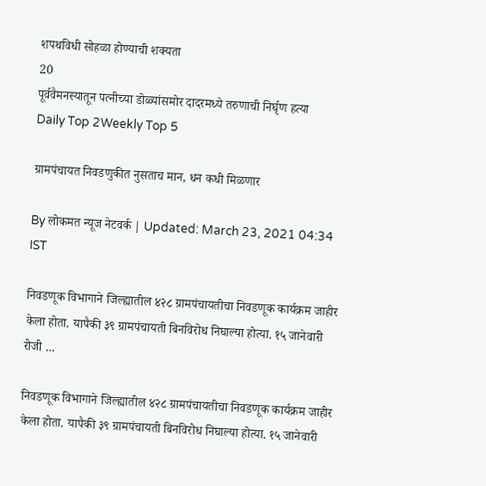शपथविधी सोहळा होण्याची शक्यता
20
पूर्ववैमनस्यातून पत्नीच्या डोळ्यांसमोर दादरमध्ये तरुणाची निर्घृण हत्या
Daily Top 2Weekly Top 5

ग्रामपंचायत निवडणुकीत नुसताच मान, धन कधी मिळणार

By लोकमत न्यूज नेटवर्क | Updated: March 23, 2021 04:34 IST

निवडणूक विभागाने जिल्ह्यातील ४२८ ग्रामपंचायतीचा निवडणूक कार्यक्रम जाहीर केला होता. यापैकी ३९ ग्रामपंचायती बिनविरोध निघाल्या होत्या. १५ जानेवारी रोजी ...

निवडणूक विभागाने जिल्ह्यातील ४२८ ग्रामपंचायतीचा निवडणूक कार्यक्रम जाहीर केला होता. यापैकी ३९ ग्रामपंचायती बिनविरोध निघाल्या होत्या. १५ जानेवारी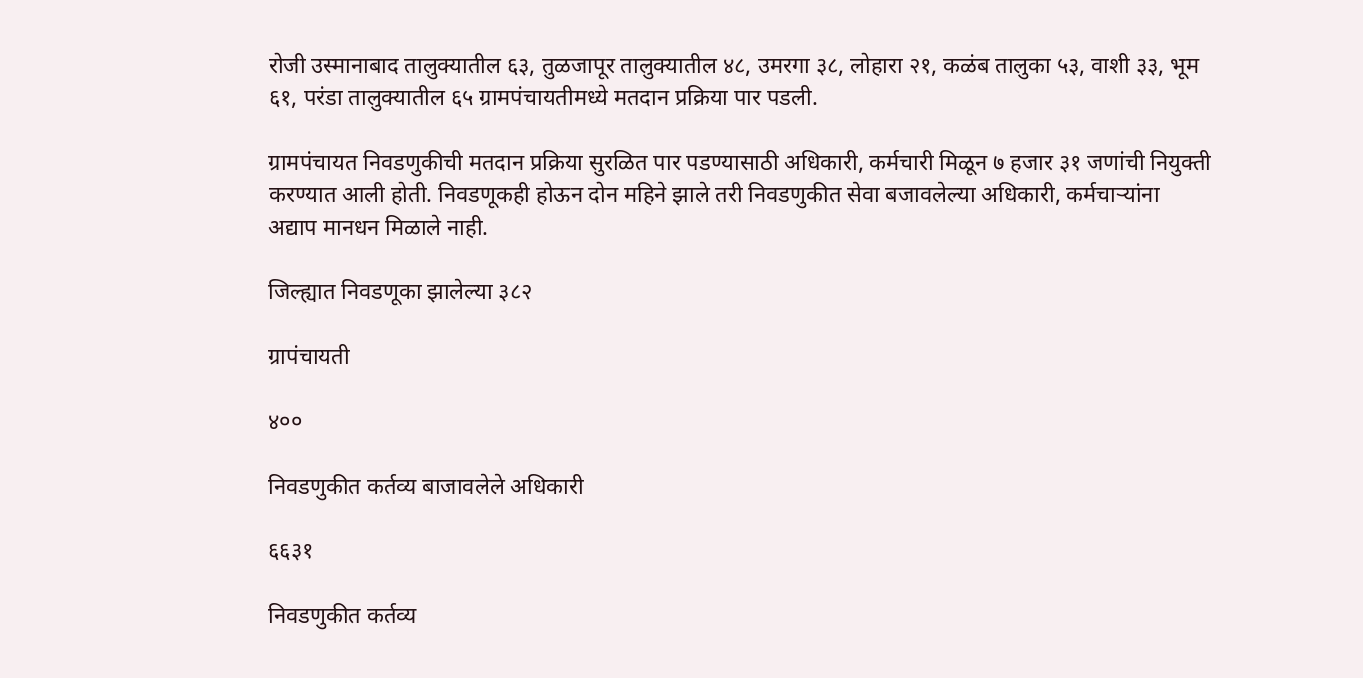रोजी उस्मानाबाद तालुक्यातील ६३, तुळजापूर तालुक्यातील ४८, उमरगा ३८, लोहारा २१, कळंब तालुका ५३, वाशी ३३, भूम ६१, परंडा तालुक्यातील ६५ ग्रामपंचायतीमध्ये मतदान प्रक्रिया पार पडली.

ग्रामपंचायत निवडणुकीची मतदान प्रक्रिया सुरळित पार पडण्यासाठी अधिकारी, कर्मचारी मिळून ७ हजार ३१ जणांची नियुक्ती करण्यात आली होती. निवडणूकही होऊन दोन महिने झाले तरी निवडणुकीत सेवा बजावलेल्या अधिकारी, कर्मचाऱ्यांना अद्याप मानधन मिळाले नाही.

जिल्ह्यात निवडणूका झालेल्या ३८२

ग्रापंचायती

४००

निवडणुकीत कर्तव्य बाजावलेले अधिकारी

६६३१

निवडणुकीत कर्तव्य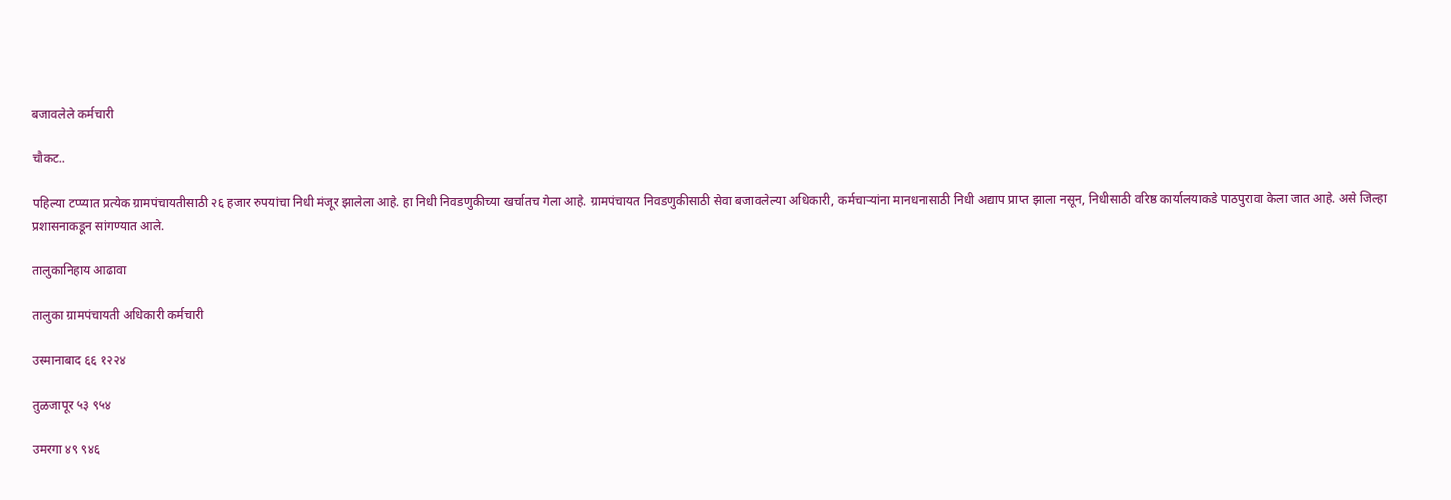बजावलेले कर्मचारी

चौकट..

पहिल्या टप्प्यात प्रत्येक ग्रामपंचायतीसाठी २६ हजार रुपयांचा निधी मंजूर झालेला आहे. हा निधी निवडणुकीच्या खर्चातच गेला आहे. ग्रामपंचायत निवडणुकीसाठी सेवा बजावलेल्या अधिकारी, कर्मचाऱ्यांना मानधनासाठी निधी अद्याप प्राप्त झाला नसून, निधीसाठी वरिष्ठ कार्यालयाकडे पाठपुरावा केला जात आहे. असे जिल्हा प्रशासनाकडून सांगण्यात आले.

तालुकानिहाय आढावा

तालुका ग्रामपंचायती अधिकारी कर्मचारी

उस्मानाबाद ६६ १२२४

तुळजापूर ५३ ९५४

उमरगा ४९ ९४६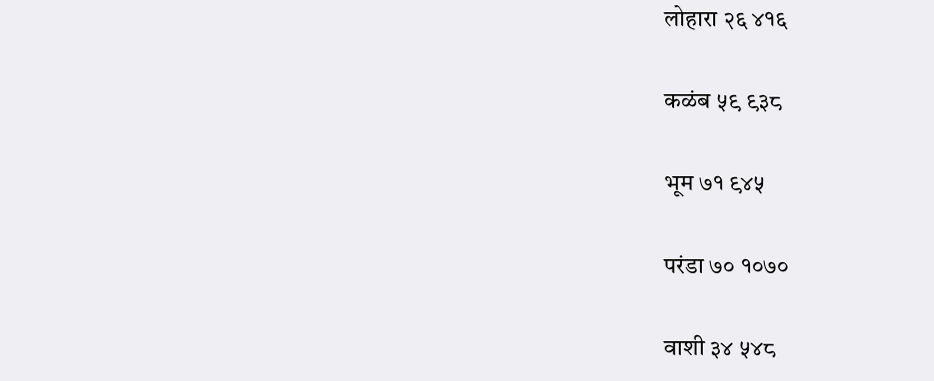लोहारा २६ ४१६

कळंब ५९ ९३८

भूम ७१ ९४५

परंडा ७० १०७०

वाशी ३४ ५४८